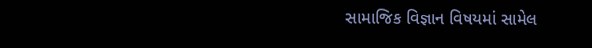સામાજિક વિજ્ઞાન વિષયમાં સામેલ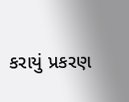કરાયું પ્રકરણ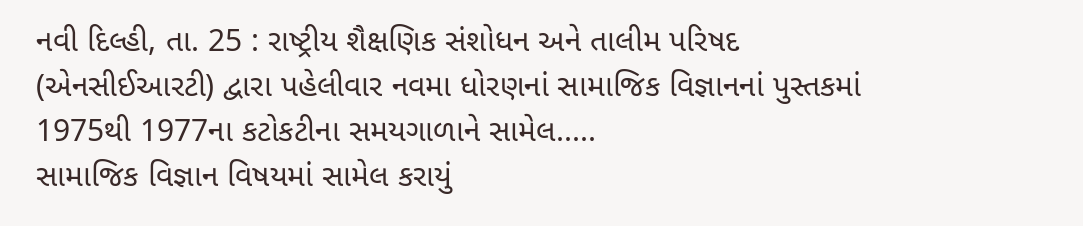નવી દિલ્હી, તા. 25 : રાષ્ટ્રીય શૈક્ષણિક સંશોધન અને તાલીમ પરિષદ (એનસીઈઆરટી) દ્વારા પહેલીવાર નવમા ધોરણનાં સામાજિક વિજ્ઞાનનાં પુસ્તકમાં 1975થી 1977ના કટોકટીના સમયગાળાને સામેલ.....
સામાજિક વિજ્ઞાન વિષયમાં સામેલ કરાયું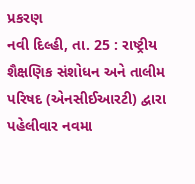પ્રકરણ
નવી દિલ્હી, તા. 25 : રાષ્ટ્રીય શૈક્ષણિક સંશોધન અને તાલીમ પરિષદ (એનસીઈઆરટી) દ્વારા પહેલીવાર નવમા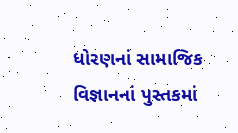ધોરણનાં સામાજિક વિજ્ઞાનનાં પુસ્તકમાં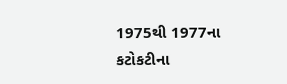1975થી 1977ના કટોકટીના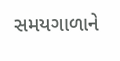સમયગાળાને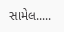સામેલ.....